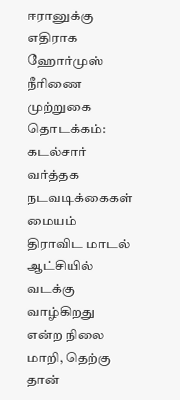ஈரானுக்கு எதிராக ஹோர்முஸ் நீரிணை முற்றுகை தொடக்கம்: கடல்சார் வர்த்தக நடவடிக்கைகள் மையம் திராவிட மாடல் ஆட்சியில் வடக்கு வாழ்கிறது என்ற நிலை மாறி, தெற்கு தான்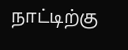நாட்டிற்கு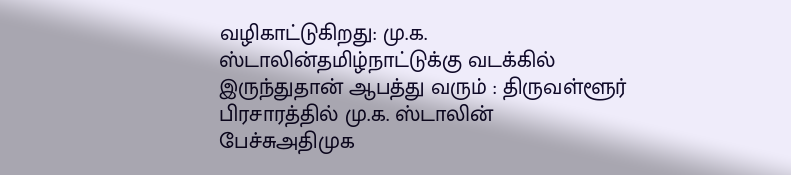வழிகாட்டுகிறது: மு.க. ஸ்டாலின்தமிழ்நாட்டுக்கு வடக்கில் இருந்துதான் ஆபத்து வரும் : திருவள்ளூர் பிரசாரத்தில் மு.க. ஸ்டாலின் பேச்சுஅதிமுக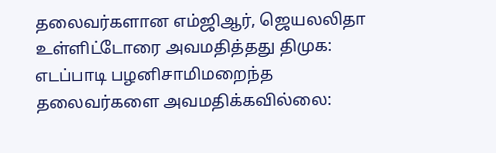தலைவர்களான எம்ஜிஆர், ஜெயலலிதா உள்ளிட்டோரை அவமதித்தது திமுக: எடப்பாடி பழனிசாமிமறைந்த தலைவர்களை அவமதிக்கவில்லை: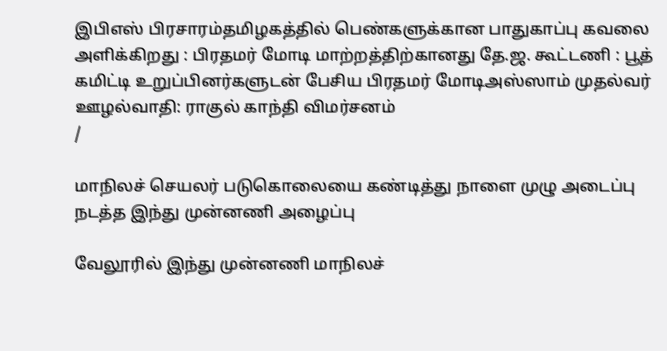இபிஎஸ் பிரசாரம்தமிழகத்தில் பெண்களுக்கான பாதுகாப்பு கவலை அளிக்கிறது : பிரதமர் மோடி மாற்றத்திற்கானது தே.ஜ. கூட்டணி : பூத் கமிட்டி உறுப்பினர்களுடன் பேசிய பிரதமர் மோடிஅஸ்ஸாம் முதல்வர் ஊழல்வாதி: ராகுல் காந்தி விமர்சனம்
/

மாநிலச் செயலர் படுகொலையை கண்டித்து நாளை முழு அடைப்பு நடத்த இந்து முன்னணி அழைப்பு

வேலூரில் இந்து முன்னணி மாநிலச்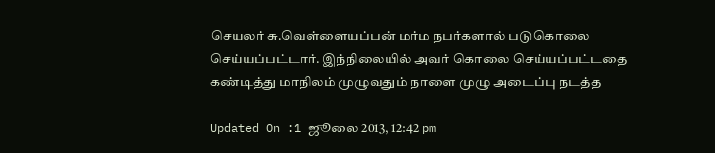செயலர் சு.வெள்ளையப்பன் மர்ம நபர்களால் படுகொலை செய்யப்பட்டார். இந்நிலையில் அவர் கொலை செய்யப்பட்டதை கண்டித்து மாநிலம் முழுவதும் நாளை முழு அடைப்பு நடத்த

Updated On :1 ஜூலை 2013, 12:42 pm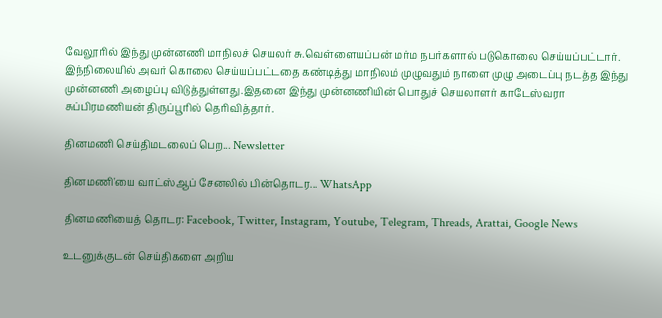வேலூரில் இந்து முன்னணி மாநிலச் செயலர் சு.வெள்ளையப்பன் மர்ம நபர்களால் படுகொலை செய்யப்பட்டார். இந்நிலையில் அவர் கொலை செய்யப்பட்டதை கண்டித்து மாநிலம் முழுவதும் நாளை முழு அடைப்பு நடத்த இந்து முன்னணி அழைப்பு விடுத்துள்ளது.இதனை இந்து முன்னணியின் பொதுச் செயலாளர் காடேஸ்வரா சுப்பிரமணியன் திருப்பூரில் தெரிவித்தார்.

தினமணி செய்திமடலைப் பெற... Newsletter

தினமணி'யை வாட்ஸ்ஆப் சேனலில் பின்தொடர... WhatsApp

தினமணியைத் தொடர: Facebook, Twitter, Instagram, Youtube, Telegram, Threads, Arattai, Google News

உடனுக்குடன் செய்திகளை அறிய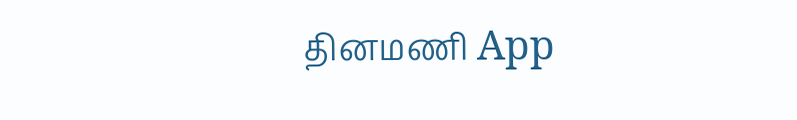தினமணி App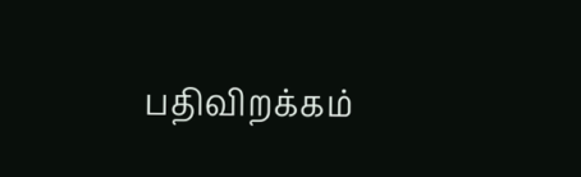பதிவிறக்கம்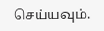செய்யவும்.